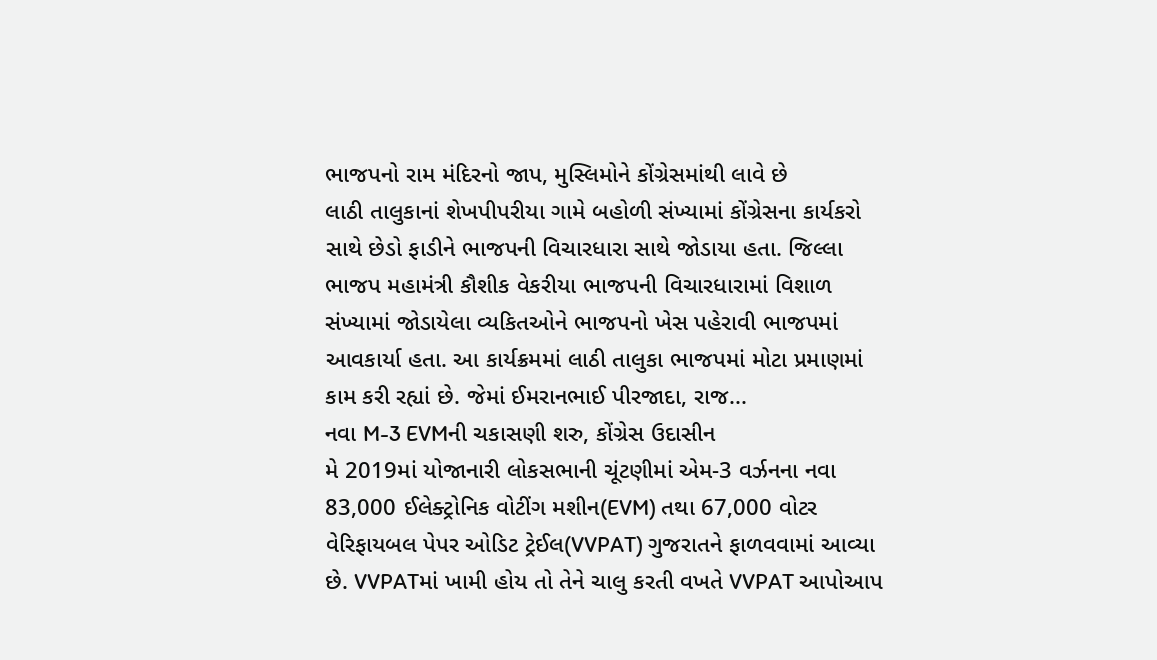ભાજપનો રામ મંદિરનો જાપ, મુસ્લિમોને કોંગ્રેસમાંથી લાવે છે
લાઠી તાલુકાનાં શેખપીપરીયા ગામે બહોળી સંખ્યામાં કોંગ્રેસના કાર્યકરો સાથે છેડો ફાડીને ભાજપની વિચારધારા સાથે જોડાયા હતા. જિલ્લા ભાજપ મહામંત્રી કૌશીક વેકરીયા ભાજપની વિચારધારામાં વિશાળ સંખ્યામાં જોડાયેલા વ્યકિતઓને ભાજપનો ખેસ પહેરાવી ભાજપમાં આવકાર્યા હતા. આ કાર્યક્રમમાં લાઠી તાલુકા ભાજપમાં મોટા પ્રમાણમાં કામ કરી રહ્યાં છે. જેમાં ઈમરાનભાઈ પીરજાદા, રાજ...
નવા M-3 EVMની ચકાસણી શરુ, કોંગ્રેસ ઉદાસીન
મે 2019માં યોજાનારી લોકસભાની ચૂંટણીમાં એમ-3 વર્ઝનના નવા 83,000 ઈલેક્ટ્રોનિક વોટીંગ મશીન(EVM) તથા 67,000 વોટર વેરિફાયબલ પેપર ઓડિટ ટ્રેઈલ(VVPAT) ગુજરાતને ફાળવવામાં આવ્યા છે. VVPATમાં ખામી હોય તો તેને ચાલુ કરતી વખતે VVPAT આપોઆપ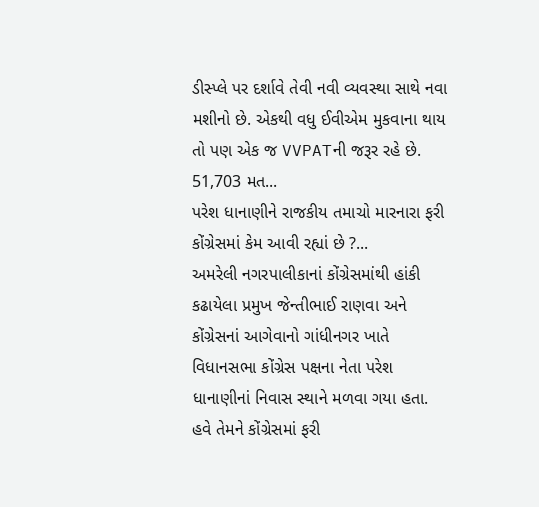ડીસ્પ્લે પર દર્શાવે તેવી નવી વ્યવસ્થા સાથે નવા મશીનો છે. એકથી વધુ ઈવીએમ મુકવાના થાય તો પણ એક જ VVPATની જરૂર રહે છે. 51,703 મત...
પરેશ ધાનાણીને રાજકીય તમાચો મારનારા ફરી કોંગ્રેસમાં કેમ આવી રહ્યાં છે ?...
અમરેલી નગરપાલીકાનાં કોંગ્રેસમાંથી હાંકી કઢાયેલા પ્રમુખ જેન્તીભાઈ રાણવા અને કોંગ્રેસનાં આગેવાનો ગાંધીનગર ખાતે વિધાનસભા કોંગ્રેસ પક્ષના નેતા પરેશ ધાનાણીનાં નિવાસ સ્થાને મળવા ગયા હતા. હવે તેમને કોંગ્રેસમાં ફરી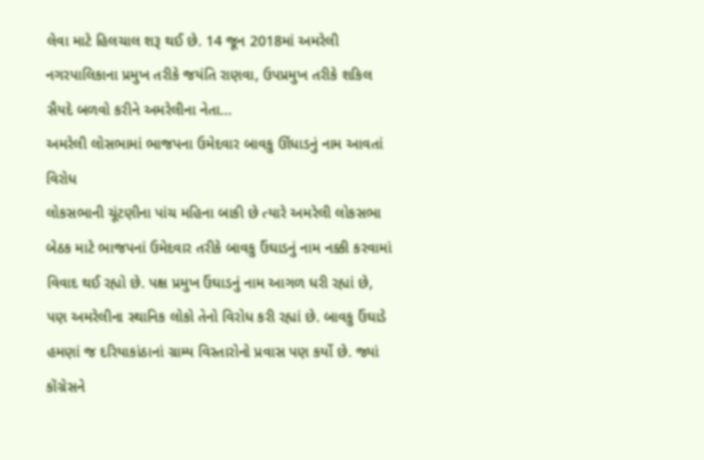લેવા માટે હિલચાલ શરૂ થઈ છે. 14 જૂન 2018માં અમરેલી નગરપાલિકાના પ્રમુખ તરીકે જયંતિ રાણવા, ઉપપ્રમુખ તરીકે શકિલ સૈયદે બળવો કરીને અમરેલીના નેતા...
અમરેલી લોસભામાં ભાજપના ઉમેદવાર બાવકુ ઊંધાડનું નામ આવતાં વિરોધ
લોકસભાની ચૂંટણીના પાંચ મહિના બાકી છે ત્યારે અમરેલી લોકસભા બેઠક માટે ભાજપનાં ઉમેદવાર તરીકે બાવકુ ઉંઘાડનું નામ નક્કી કરવામાં વિવાદ થઈ રહ્યો છે. પક્ષ પ્રમુખ ઉંઘાડનું નામ આગળ ધરી રહ્યાં છે, પણ અમરેલીના સ્થાનિક લોકો તેનો વિરોધ કરી રહ્યાં છે. બાવકુ ઉંઘાડે હમણાં જ દરિયાકાંઠાનાં ગ્રામ્ય વિસ્તારોનો પ્રવાસ પણ કર્યો છે. જ્યાં કોંગ્રેસને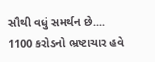સૌથી વધું સમર્થન છે....
1100 કરોડનો ભ્રષ્ટાચાર હવે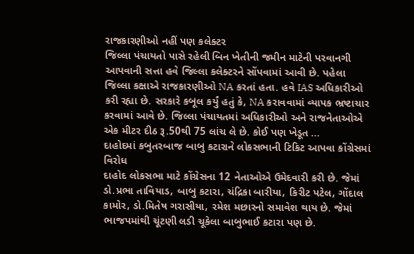રાજકારણીઓ નહીં પણ કલેક્ટર
જિલ્લા પંચાયતો પાસે રહેલી બિન ખેતીની જમીન માટેની પરવાનગી આપવાની સત્તા હવે જિલ્લા કલેક્ટરને સોંપવામાં આવી છે. પહેલા જિલ્લા કક્ષાએ રાજકારણીઓ NA કરતાં હતા. હવે IAS અધિકારીઓ કરી રહ્યા છે. સરકારે કબૂલ કર્યું હતું કે, NA કરાવવામાં વ્યાપક ભ્રષ્ટાચાર કરવામાં આવે છે. જિલ્લા પંચાયતમાં અધિકારીઓ અને રાજનેતાઓએ એક મીટર દીઠ રૂ.50થી 75 લાંચ લે છે. કોઈ પણ ખેડૂત ...
દાહોદમાં કબુતરબાજ બાબુ કટારાને લોકસભાની ટિકિટ આપવા કોંગ્રેસમાં વિરોધ
દાહોદ લોકસભા માટે કોંગ્રેસના 12 નેતાઓએ ઉમેદવારી કરી છે. જેમાં ડો.પ્રભા તાવિયાડ, બાબુ કટારા, ચંદ્રિકા બારીયા, કિરીટ પટેલ, ગોંદાલ કામોર, ડો.મિતેષ ગરાસીયા, રમેશ મછારનો સમાવેશ થાય છે. જેમાં ભાજપમાંથી ચૂંટણી લડી ચૂકેલા બાબુભાઈ કટારા પણ છે.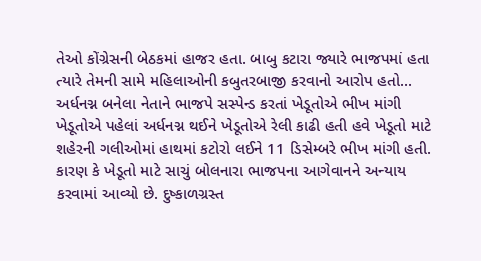તેઓ કોંગ્રેસની બેઠકમાં હાજર હતા. બાબુ કટારા જ્યારે ભાજપમાં હતા ત્યારે તેમની સામે મહિલાઓની કબુતરબાજી કરવાનો આરોપ હતો...
અર્ધનગ્ન બનેલા નેતાને ભાજપે સસ્પેન્ડ કરતાં ખેડૂતોએ ભીખ માંગી
ખેડૂતોએ પહેલાં અર્ધનગ્ન થઈને ખેડૂતોએ રેલી કાઢી હતી હવે ખેડૂતો માટે શહેરની ગલીઓમાં હાથમાં કટોરો લઈને 11 ડિસેમ્બરે ભીખ માંગી હતી. કારણ કે ખેડૂતો માટે સાચું બોલનારા ભાજપના આગેવાનને અન્યાય કરવામાં આવ્યો છે. દુષ્કાળગ્રસ્ત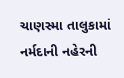ચાણસ્મા તાલુકામાં નર્મદાની નહેરની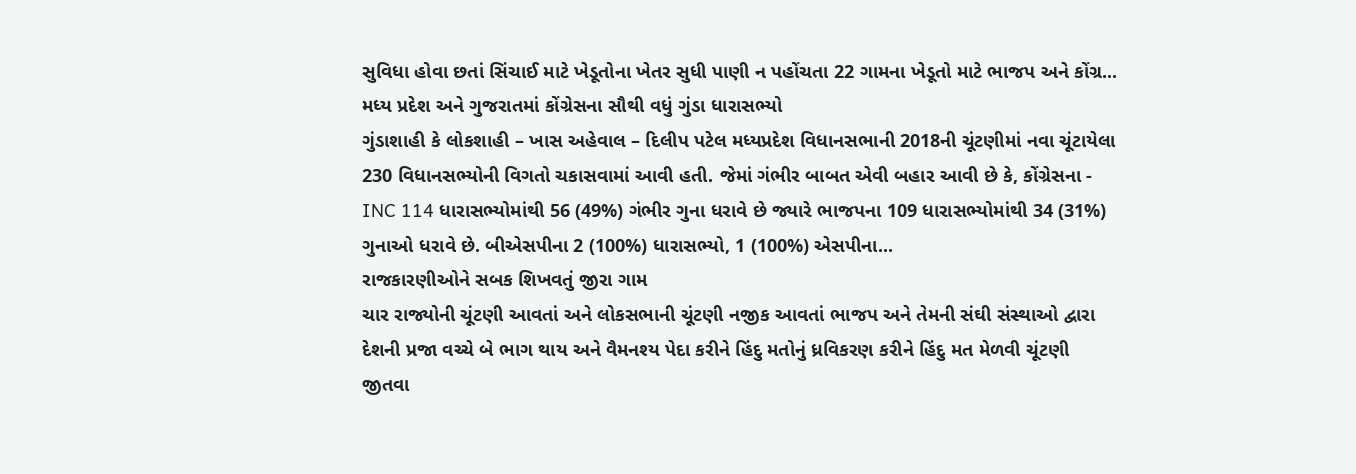સુવિધા હોવા છતાં સિંચાઈ માટે ખેડૂતોના ખેતર સુધી પાણી ન પહોંચતા 22 ગામના ખેડૂતો માટે ભાજપ અને કોંગ્ર...
મધ્ય પ્રદેશ અને ગુજરાતમાં કોંગ્રેસના સૌથી વધું ગુંડા ધારાસભ્યો
ગુંડાશાહી કે લોકશાહી – ખાસ અહેવાલ – દિલીપ પટેલ મધ્યપ્રદેશ વિધાનસભાની 2018ની ચૂંટણીમાં નવા ચૂંટાયેલા 230 વિધાનસભ્યોની વિગતો ચકાસવામાં આવી હતી. જેમાં ગંભીર બાબત એવી બહાર આવી છે કે, કોંગ્રેસના - INC 114 ધારાસભ્યોમાંથી 56 (49%) ગંભીર ગુના ધરાવે છે જ્યારે ભાજપના 109 ધારાસભ્યોમાંથી 34 (31%) ગુનાઓ ધરાવે છે. બીએસપીના 2 (100%) ધારાસભ્યો, 1 (100%) એસપીના...
રાજકારણીઓને સબક શિખવતું જીરા ગામ
ચાર રાજ્યોની ચૂંટણી આવતાં અને લોકસભાની ચૂંટણી નજીક આવતાં ભાજપ અને તેમની સંઘી સંસ્થાઓ દ્વારા દેશની પ્રજા વચ્ચે બે ભાગ થાય અને વૈમનશ્ય પેદા કરીને હિંદુ મતોનું ધ્રવિકરણ કરીને હિંદુ મત મેળવી ચૂંટણી જીતવા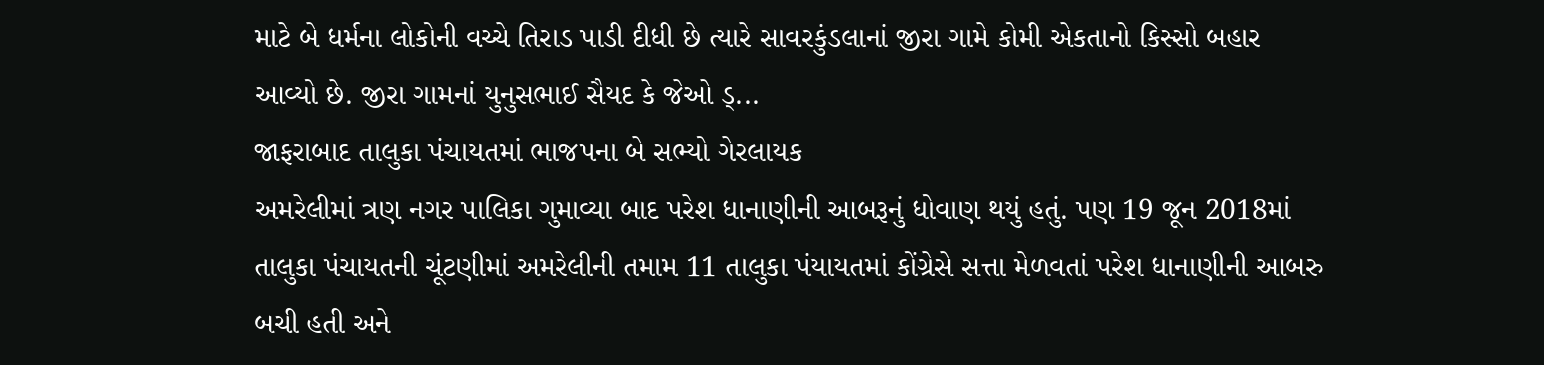માટે બે ધર્મના લોકોની વચ્ચે તિરાડ પાડી દીધી છે ત્યારે સાવરકુંડલાનાં જીરા ગામે કોમી એકતાનો કિસ્સો બહાર આવ્યો છે. જીરા ગામનાં યુનુસભાઈ સૈયદ કે જેઓ ડ્...
જાફરાબાદ તાલુકા પંચાયતમાં ભાજપના બે સભ્યો ગેરલાયક
અમરેલીમાં ત્રણ નગર પાલિકા ગુમાવ્યા બાદ પરેશ ધાનાણીની આબરૂનું ધોવાણ થયું હતું. પણ 19 જૂન 2018માં તાલુકા પંચાયતની ચૂંટણીમાં અમરેલીની તમામ 11 તાલુકા પંયાયતમાં કોંગ્રેસે સત્તા મેળવતાં પરેશ ધાનાણીની આબરુ બચી હતી અને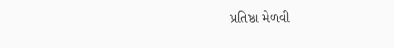પ્રતિષ્ઠા મેળવી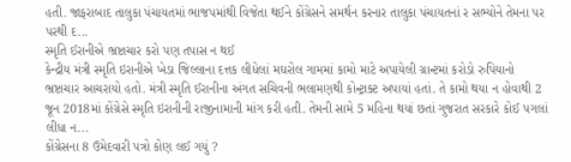હતી. જાફરાબાદ તાલુકા પંચાયતમાં ભાજપમાંથી વિજેતા થઈને કોંગ્રેસને સમર્થન કરનાર તાલુકા પંચાયતનાં ર સભ્યોને તેમના પર પરથી દ...
સ્મૃતિ ઈરાનીએ ભ્રષ્ટાચાર કરો પણ તપાસ ન થઈ
કેન્દ્રીય મંત્રી સ્મૃતિ ઇરાનીએ ખેડા જિલ્લાના દત્તક લીધેલાં મઘરોલ ગામમાં કામો માટે અપાયેલી ગ્રાન્ટમાં કરોડો રુપિયાનો ભ્રષ્ટાચાર આચરાયો હતો. મંત્રી સ્મૃતિ ઈરાનીના અંગત સચિવની ભલામણથી કોન્ટ્રાક્ટ અપાયાં હતાં. તે કામો થયા ન હોવાથી 2 જૂન 2018માં કોંગ્રેસે સ્મૃતિ ઇરાનીની રાજીનામાની માંગ કરી હતી. તેમની સામે 5 મહિના થયાં છતાં ગુજરાત સરકારે કોઈ પગલાં લીધા ન...
કોંગ્રેસના 8 ઉમેદવારી પત્રો કોણ લઈ ગયું ?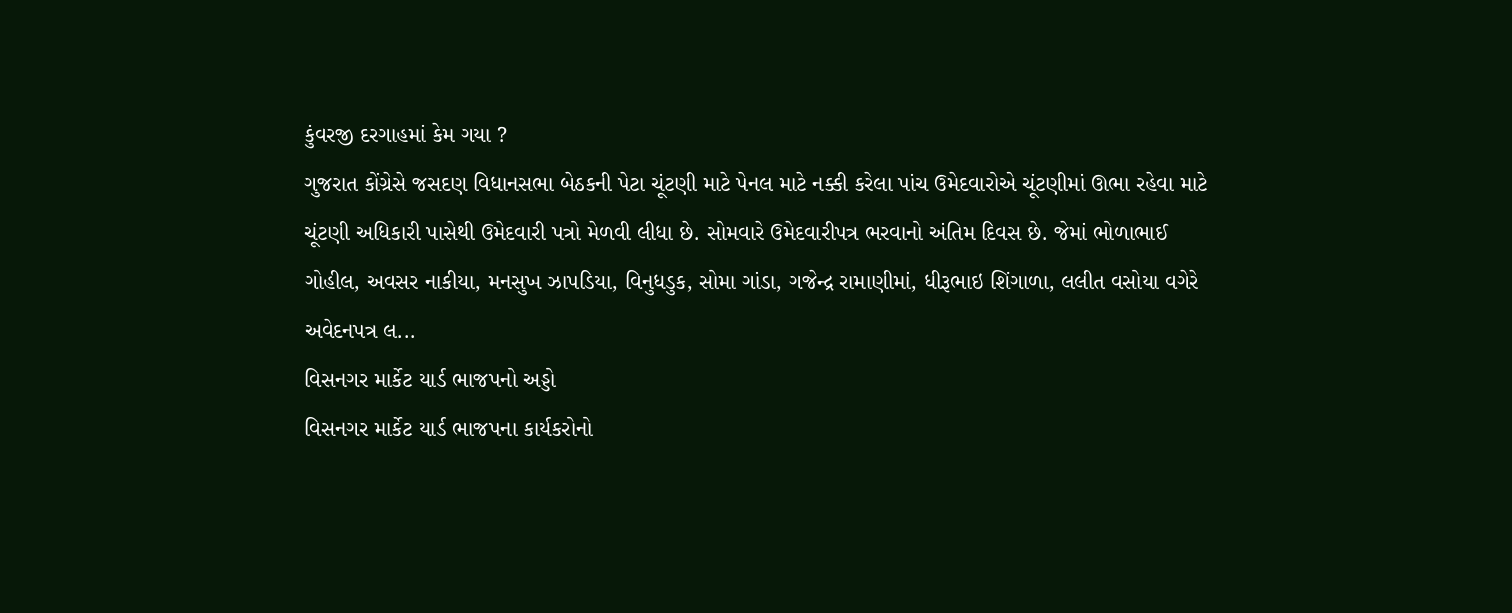કુંવરજી દરગાહમાં કેમ ગયા ?
ગુજરાત કોંગ્રેસે જસદણ વિધાનસભા બેઠકની પેટા ચૂંટણી માટે પેનલ માટે નક્કી કરેલા પાંચ ઉમેદવારોએ ચૂંટણીમાં ઊભા રહેવા માટે ચૂંટણી અધિકારી પાસેથી ઉમેદવારી પત્રો મેળવી લીધા છે. સોમવારે ઉમેદવારીપત્ર ભરવાનો અંતિમ દિવસ છે. જેમાં ભોળાભાઈ ગોહીલ, અવસર નાકીયા, મનસુખ ઝાપડિયા, વિનુધડુક, સોમા ગાંડા, ગજેન્દ્ર રામાણીમાં, ધીરૂભાઇ શિંગાળા, લલીત વસોયા વગેરે અવેદનપત્ર લ...
વિસનગર માર્કેટ યાર્ડ ભાજપનો અડ્ડો
વિસનગર માર્કેટ યાર્ડ ભાજપના કાર્યકરોનો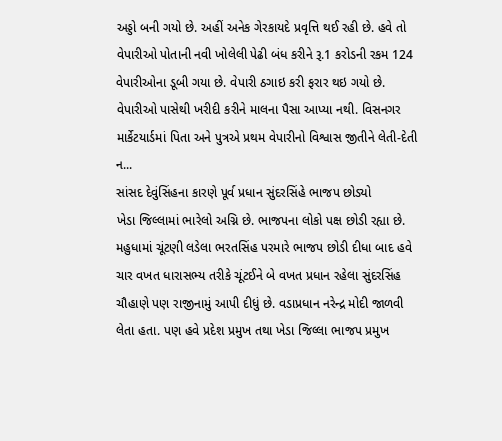અડ્ડો બની ગયો છે. અહીં અનેક ગેરકાયદે પ્રવૃત્તિ થઈ રહી છે. હવે તો વેપારીઓ પોતાની નવી ખોલેલી પેઢી બંધ કરીને રૂ.1 કરોડની રકમ 124 વેપારીઓના ડૂબી ગયા છે. વેપારી ઠગાઇ કરી ફરાર થઇ ગયો છે. વેપારીઓ પાસેથી ખરીદી કરીને માલના પૈસા આપ્યા નથી. વિસનગર માર્કેટયાર્ડમાં પિતા અને પુત્રએ પ્રથમ વેપારીનો વિશ્વાસ જીતીને લેતી-દેતી ન...
સાંસદ દેવુંસિંહના કારણે પૂર્વ પ્રધાન સુંદરસિંહે ભાજપ છોડ્યો
ખેડા જિલ્લામાં ભારેલો અગ્નિ છે. ભાજપના લોકો પક્ષ છોડી રહ્યા છે. મહુધામાં ચૂંટણી લડેલા ભરતસિંહ પરમારે ભાજપ છોડી દીધા બાદ હવે ચાર વખત ધારાસભ્ય તરીકે ચૂંટઈને બે વખત પ્રધાન રહેલા સુંદરસિંહ ચૌહાણે પણ રાજીનામું આપી દીધું છે. વડાપ્રધાન નરેન્દ્ર મોદી જાળવી લેતા હતા. પણ હવે પ્રદેશ પ્રમુખ તથા ખેડા જિલ્લા ભાજપ પ્રમુખ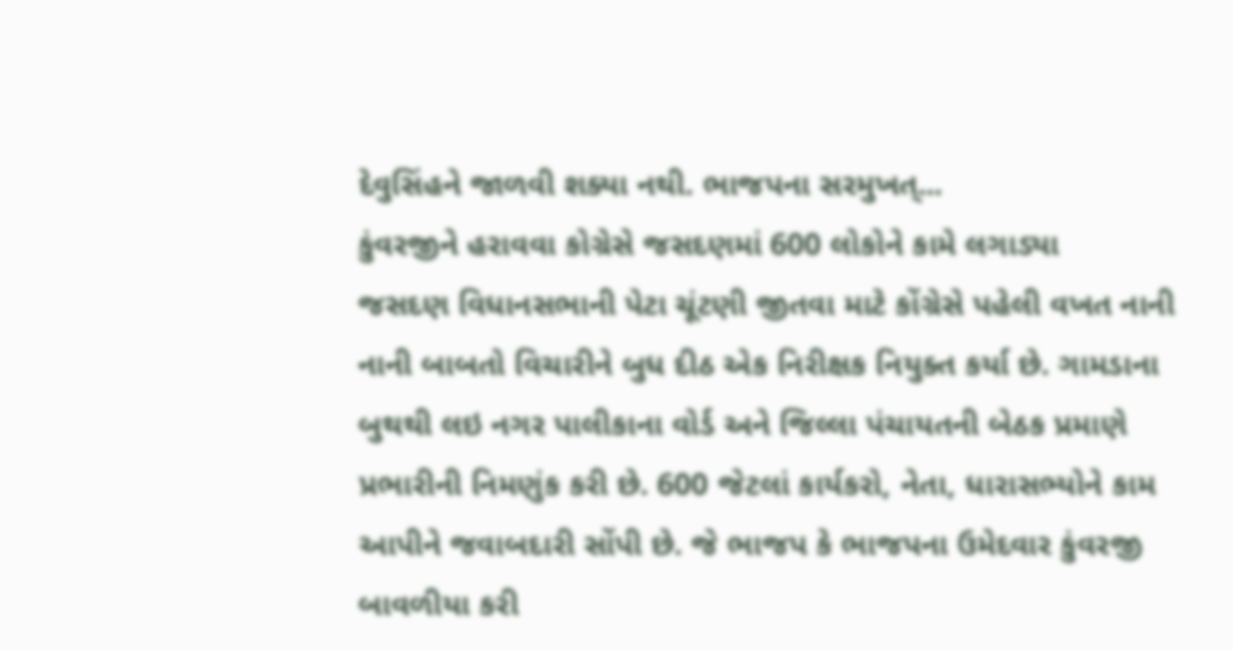દેવુસિંહને જાળવી શક્યા નથી. ભાજપના સરમુખત્...
કુંવરજીને હરાવવા કોગ્રેસે જસદણમાં 600 લોકોને કામે લગાડ્યા
જસદણ વિધાનસભાની પેટા ચૂંટણી જીતવા માટે કોંગ્રેસે પહેલી વખત નાની નાની બાબતો વિચારીને બુધ દીઠ એક નિરીક્ષક નિયુક્ત કર્યા છે. ગામડાના બુથથી લઇ નગર પાલીકાના વોર્ડ અને જિલ્લા પંચાયતની બેઠક પ્રમાણે પ્રભારીની નિમણુંક કરી છે. 600 જેટલાં કાર્યકરો, નેતા, ધારાસભ્યોને કામ આપીને જવાબદારી સોંપી છે. જે ભાજપ કે ભાજપના ઉમેદવાર કુંવરજી બાવળીયા કરી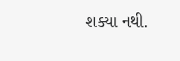શક્યા નથી.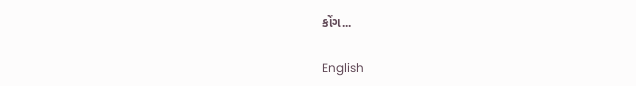કોંગ...

English